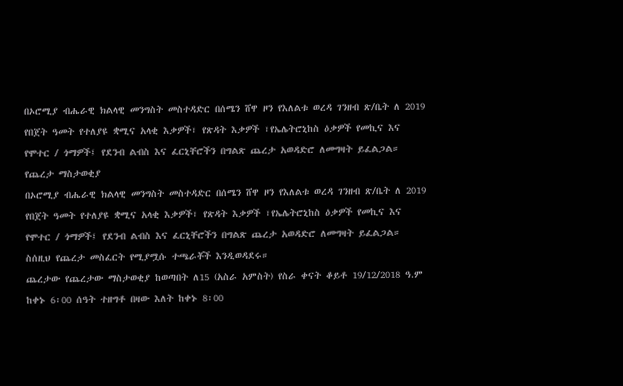በኦሮሚያ ብሔራዊ ክልላዊ መንግስት መስተዳድር በሰሜን ሸዋ ዞን የእለልቱ ወረዳ ገንዘብ ጽ/ቤት ለ 2019 የበጀት ዓመት የተለያዩ ቋሚና አላቂ እቃዎች፣ የጽዳት እቃዎች ፣የኤሌትሮኒከስ ዕቃዎች የመኪና እና የሞተር / ጎማዎች፤ የደንብ ልብስ እና ፈርኒቸሮችን በግልጽ ጨረታ አወዳድሮ ለመግዛት ይፈልጋል።
የጨረታ ማስታወቂያ
በኦሮሚያ ብሔራዊ ክልላዊ መንግስት መስተዳድር በሰሜን ሸዋ ዞን የእለልቱ ወረዳ ገንዘብ ጽ/ቤት ለ 2019 የበጀት ዓመት የተለያዩ ቋሚና አላቂ እቃዎች፣ የጽዳት እቃዎች ፣የኤሌትሮኒከስ ዕቃዎች የመኪና እና የሞተር / ጎማዎች፤ የደንብ ልብስ እና ፈርኒቸሮችን በግልጽ ጨረታ አወዳድሮ ለመግዛት ይፈልጋል።
ስሰዚህ የጨረታ መስፈርት የሚያሟሱ ተጫራቾች እንዲወዳደሩ።
ጨረታው የጨረታው ማስታወቂያ ከወጣበት ለ15 (አስራ አምስት) የስራ ቀናት ቆይቶ 19/12/2018 ዓ.ም ከቀኑ 6፡00 ሰዓት ተዘግቶ በዛው እለት ከቀኑ 8፡00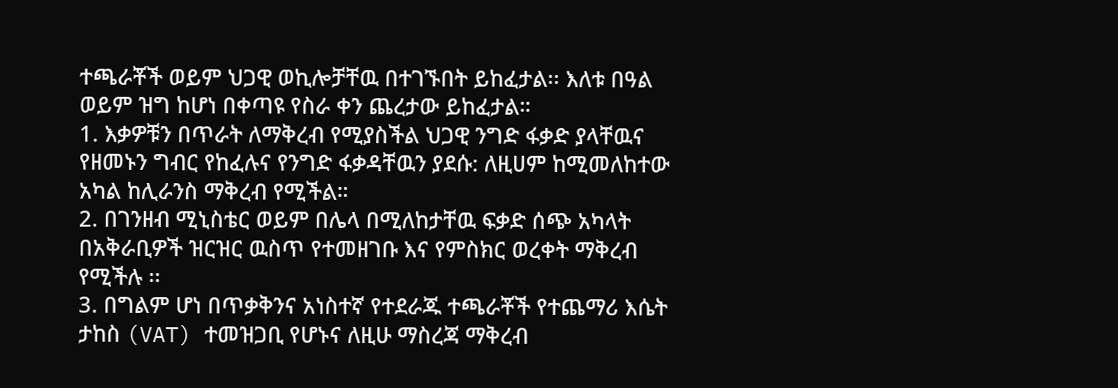ተጫራቾች ወይም ህጋዊ ወኪሎቻቸዉ በተገኙበት ይከፈታል፡፡ እለቱ በዓል ወይም ዝግ ከሆነ በቀጣዩ የስራ ቀን ጨረታው ይከፈታል።
1. እቃዎቹን በጥራት ለማቅረብ የሚያስችል ህጋዊ ንግድ ፋቃድ ያላቸዉና የዘመኑን ግብር የከፈሉና የንግድ ፋቃዳቸዉን ያደሱ: ለዚሀም ከሚመለከተው አካል ከሊራንስ ማቅረብ የሚችል።
2. በገንዘብ ሚኒስቴር ወይም በሌላ በሚለከታቸዉ ፍቃድ ሰጭ አካላት በአቅራቢዎች ዝርዝር ዉስጥ የተመዘገቡ እና የምስክር ወረቀት ማቅረብ የሚችሉ ፡፡
3. በግልም ሆነ በጥቃቅንና አነስተኛ የተደራጁ ተጫራቾች የተጨማሪ እሴት ታከስ (VAT) ተመዝጋቢ የሆኑና ለዚሁ ማስረጃ ማቅረብ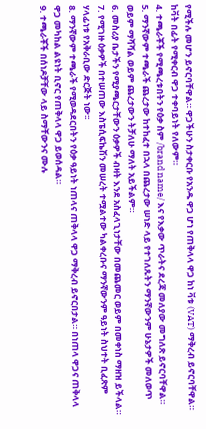የሚችሉ መሆን ይኖርባቸዋል። ዋጋችሁን ስታቀርቡ የአንዱ ዋጋ ሆነ የጠቅላላ ዋጋ ከነ ቫቱ (VAT) ማቅረብ ይኖርባቸዋል። ከቫት በፊት የሚቀርብ ዋጋ ተቀባይነት የለውም።
4. ተጫራቾች የሚጫረቱበትን የዕቃ ስም /brand name/ እና የእቃው ጥራትና ደረጃ መለያው መግለጽ ይኖርባቸዋል።
5. ማንኛውም ተጫራች ጨረታው ከተከፈተ በኋላ በጨረታው ሠነድ ላይ የተገለጹትን ማንኛውንም ሁኔታዎች መለወጥ ወይም ማሻሻል ወይም ጨረታውን ትቻለሁ ማለት አይችልም።
6. መስሪያ ቤታችን የሚያጫርታቸውን ዕቃዎች ብዛት እንደ አስፈላጊነታቸው በመጨመር ወይም በመቀነስ ማዘዝ ይችላል።
7. የሚገዙ ዕቃዎች በተሠጠው እስፔሲፍኬሽን መሠረት ተሟልተው ካልቀረቡና ማንኛውንም ዓይነት ስህተት ቢፈጽም ሃላፊነቱ የአቅራቢው ድርጅት ነው፡፡
8. ማንኛውም ተጫራች የሚወዳደርበትን የዕቃ ዓይነት ነጠላና ጠቅላላ ዋጋ ማቅረብ ይኖርበታል። በነጠላ ዋጋና ጠቅላላ ዋጋ መካከል ልዩነት ቢኖር የጠቅላላ ዋጋ ይወሰዳል።
9. ተጫራቾች በሰነዶቻቸው ላይ ስማቸውንና ሙሉ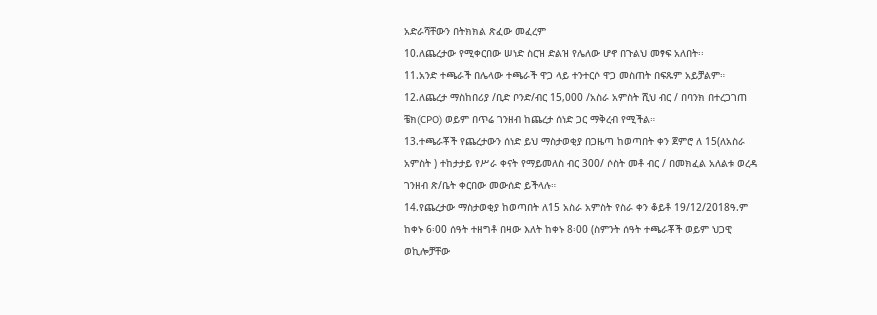አድራሻቸውን በትክክል ጽፈው መፈረም
10.ለጨረታው የሚቀርበው ሠነድ ስርዝ ድልዝ የሌለው ሆኖ በጉልህ መፃፍ አለበት፡፡
11.አንድ ተጫራች በሌላው ተጫራች ዋጋ ላይ ተንተርሶ ዋጋ መስጠት በፍጹም አይቻልም።
12.ለጨረታ ማስከበሪያ /ቢድ ቦንድ/ብር 15,000 /አስራ አምስት ሺህ ብር / በባንክ በተረጋገጠ ቼክ(CPO) ወይም በጥሬ ገንዘብ ከጨረታ ሰነድ ጋር ማቅረብ የሚችል።
13.ተጫራቾች የጨረታውን ሰነድ ይህ ማስታወቂያ በጋዜጣ ከወጣበት ቀን ጀምሮ ለ 15(ለአስራ አምስት ) ተከታታይ የሥራ ቀናት የማይመለስ ብር 300/ ሶስት መቶ ብር / በመክፈል አለልቱ ወረዳ ገንዘብ ጽ/ቤት ቀርበው መውሰድ ይችላሉ።
14.የጨረታው ማስታወቂያ ከወጣበት ለ15 አስራ አምስት የስራ ቀን ቆይቶ 19/12/2018ዓ.ም ከቀኑ 6፡00 ሰዓት ተዘግቶ በዛው እለት ከቀኑ 8፡00 (ስምንት ሰዓት ተጫራቾች ወይም ህጋዊ ወኪሎቻቸው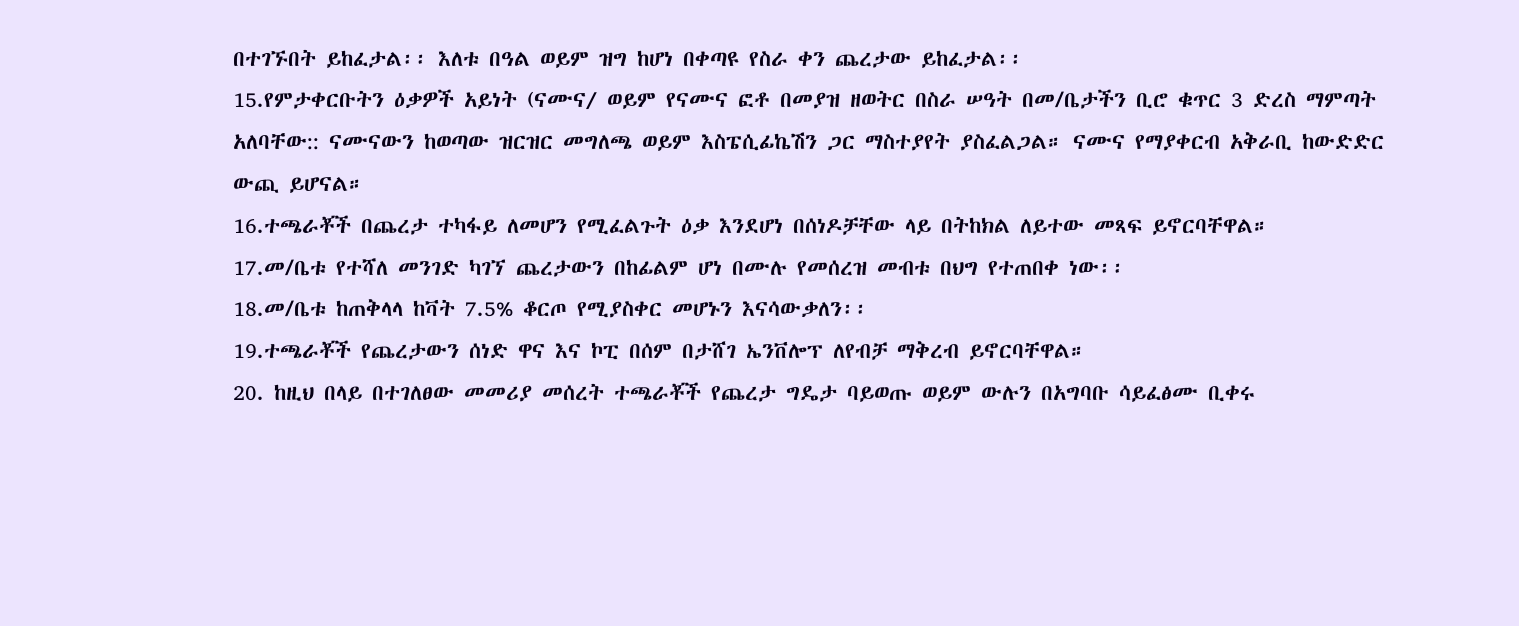በተገኙበት ይከፈታል፡፡ እለቱ በዓል ወይም ዝግ ከሆነ በቀጣዩ የስራ ቀን ጨረታው ይከፈታል፡፡
15.የምታቀርቡትን ዕቃዎች አይነት (ናሙና⁄ ወይም የናሙና ፎቶ በመያዝ ዘወትር በስራ ሠዓት በመ/ቤታችን ቢሮ ቁጥር 3 ድረስ ማምጣት አለባቸው:: ናሙናውን ከወጣው ዝርዝር መግለጫ ወይም እስፔሲፊኬሽን ጋር ማስተያየት ያስፈልጋል። ናሙና የማያቀርብ አቅራቢ ከውድድር ውጪ ይሆናል።
16.ተጫራቾች በጨረታ ተካፋይ ለመሆን የሚፈልጉት ዕቃ እንደሆነ በሰነዶቻቸው ላይ በትከክል ለይተው መጻፍ ይኖርባቸዋል።
17.መ/ቤቱ የተሻለ መንገድ ካገኘ ጨረታውን በከፊልም ሆነ በሙሉ የመሰረዝ መብቱ በህግ የተጠበቀ ነው፡፡
18.መ/ቤቱ ከጠቅላላ ከቫት 7.5% ቆርጦ የሚያስቀር መሆኑን እናሳውቃለን፡፡
19.ተጫራቾች የጨረታውን ሰነድ ዋና እና ኮፒ በሰም በታሸገ ኤንቨሎፕ ለየብቻ ማቅረብ ይኖርባቸዋል።
20. ከዚህ በላይ በተገለፀው መመሪያ መሰረት ተጫራቾች የጨረታ ግዴታ ባይወጡ ወይም ውሉን በአግባቡ ሳይፈፅሙ ቢቀሩ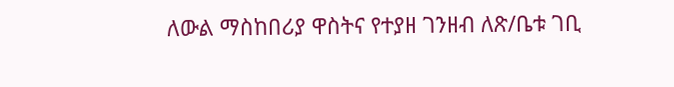ለውል ማስከበሪያ ዋስትና የተያዘ ገንዘብ ለጽ/ቤቱ ገቢ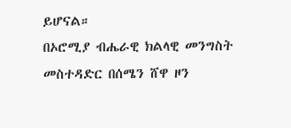ይሆናል።
በኦሮሚያ ብሔራዊ ክልላዊ መንግስት መስተዳድር በሰሜን ሸዋ ዞን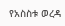የአስስቱ ወረዳ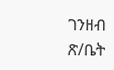ገንዘብ ጽ/ቤት